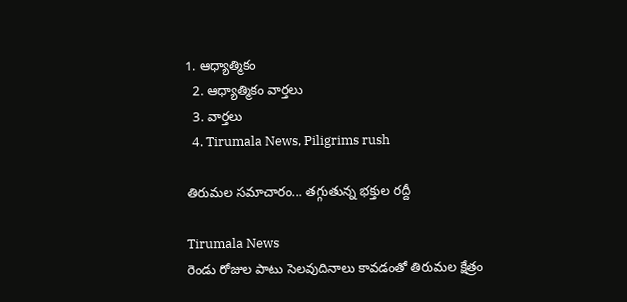1. ఆధ్యాత్మికం
  2. ఆధ్యాత్మికం వార్తలు
  3. వార్తలు
  4. Tirumala News, Piligrims rush

తిరుమల సమాచారం... తగ్గుతున్న భక్తుల రద్దీ

Tirumala News
రెండు రోజుల పాటు సెలవుదినాలు కావడంతో తిరుమల క్షేత్రం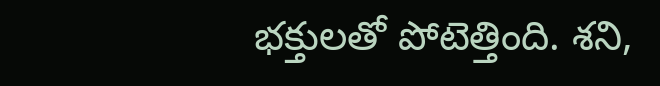భక్తులతో పోటెత్తింది. శని,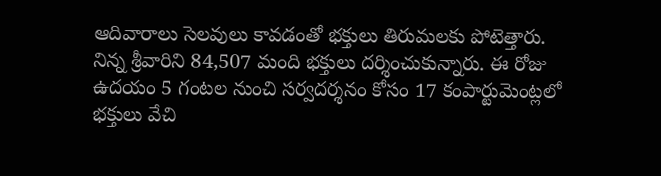ఆదివారాలు సెలవులు కావడంతో భక్తులు తిరుమలకు పోటెత్తారు. నిన్న శ్రీవారిని 84,507 మంది భక్తులు దర్శించుకున్నారు. ఈ రోజు ఉదయం 5 గంటల నుంచి సర్వదర్శనం కోసం 17 కంపార్టుమెంట్లలో భక్తులు వేచి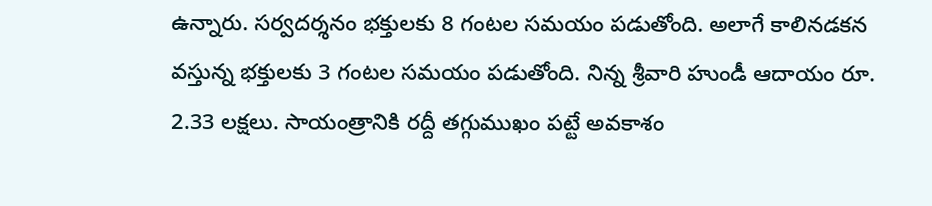ఉన్నారు. సర్వదర్శనం భక్తులకు 8 గంటల సమయం పడుతోంది. అలాగే కాలినడకన వస్తున్న భక్తులకు 3 గంటల సమయం పడుతోంది. నిన్న శ్రీవారి హుండీ ఆదాయం రూ. 2.33 లక్షలు. సాయంత్రానికి రద్దీ తగ్గుముఖం పట్టే అవకాశం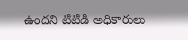ఉందని టిటిడి అధికారులు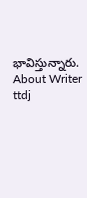భావిస్తున్నారు.
About Writer
ttdj